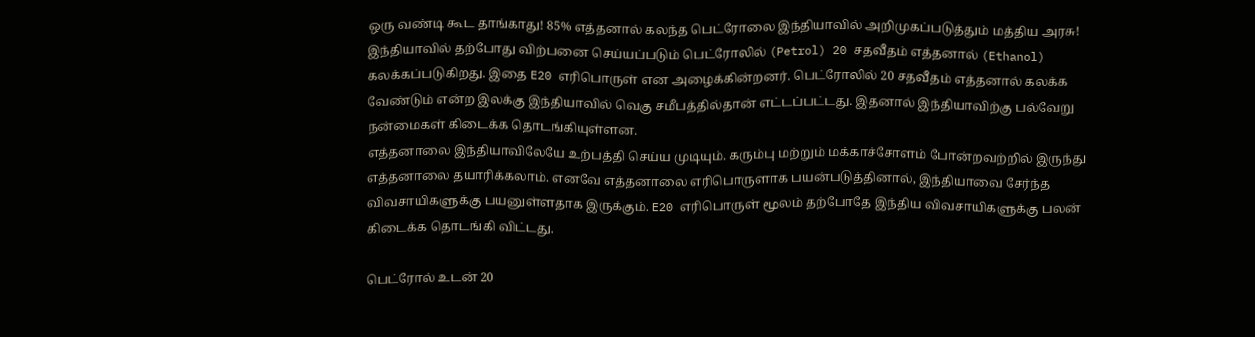ஒரு வண்டி கூட தாங்காது! 85% எத்தனால் கலந்த பெட்ரோலை இந்தியாவில் அறிமுகப்படுத்தும் மத்திய அரசு!
இந்தியாவில் தற்போது விற்பனை செய்யப்படும் பெட்ரோலில் (Petrol) 20 சதவீதம் எத்தனால் (Ethanol) கலக்கப்படுகிறது. இதை E20 எரிபொருள் என அழைக்கின்றனர். பெட்ரோலில் 20 சதவீதம் எத்தனால் கலக்க வேண்டும் என்ற இலக்கு இந்தியாவில் வெகு சமீபத்தில்தான் எட்டப்பட்டது. இதனால் இந்தியாவிற்கு பல்வேறு நன்மைகள் கிடைக்க தொடங்கியுள்ளன.
எத்தனாலை இந்தியாவிலேயே உற்பத்தி செய்ய முடியும். கரும்பு மற்றும் மக்காச்சோளம் போன்றவற்றில் இருந்து எத்தனாலை தயாரிக்கலாம். எனவே எத்தனாலை எரிபொருளாக பயன்படுத்தினால், இந்தியாவை சேர்ந்த விவசாயிகளுக்கு பயனுள்ளதாக இருக்கும். E20 எரிபொருள் மூலம் தற்போதே இந்திய விவசாயிகளுக்கு பலன் கிடைக்க தொடங்கி விட்டது.

பெட்ரோல் உடன் 20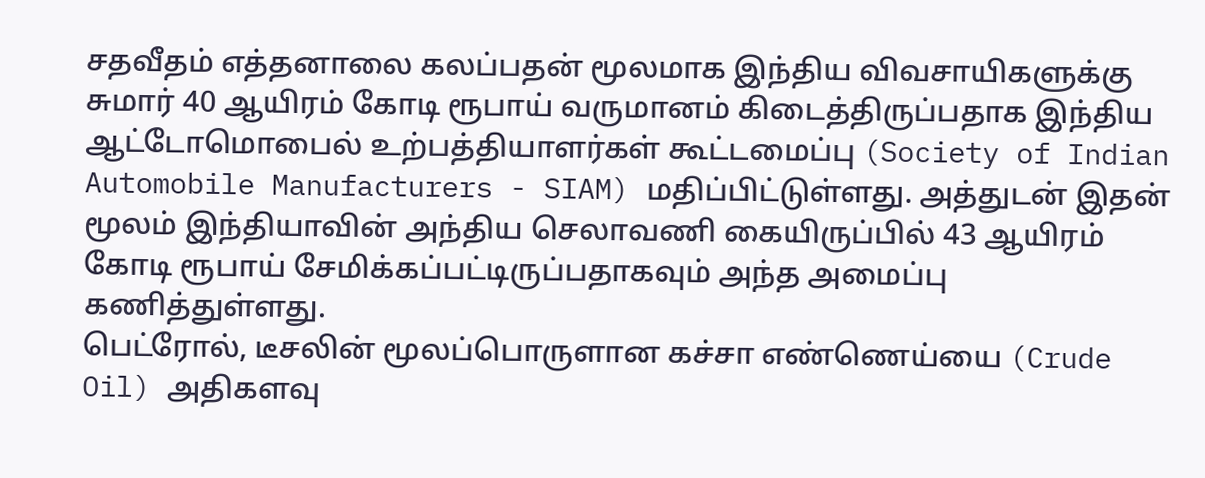சதவீதம் எத்தனாலை கலப்பதன் மூலமாக இந்திய விவசாயிகளுக்கு சுமார் 40 ஆயிரம் கோடி ரூபாய் வருமானம் கிடைத்திருப்பதாக இந்திய ஆட்டோமொபைல் உற்பத்தியாளர்கள் கூட்டமைப்பு (Society of Indian Automobile Manufacturers - SIAM) மதிப்பிட்டுள்ளது. அத்துடன் இதன் மூலம் இந்தியாவின் அந்திய செலாவணி கையிருப்பில் 43 ஆயிரம் கோடி ரூபாய் சேமிக்கப்பட்டிருப்பதாகவும் அந்த அமைப்பு கணித்துள்ளது.
பெட்ரோல், டீசலின் மூலப்பொருளான கச்சா எண்ணெய்யை (Crude Oil) அதிகளவு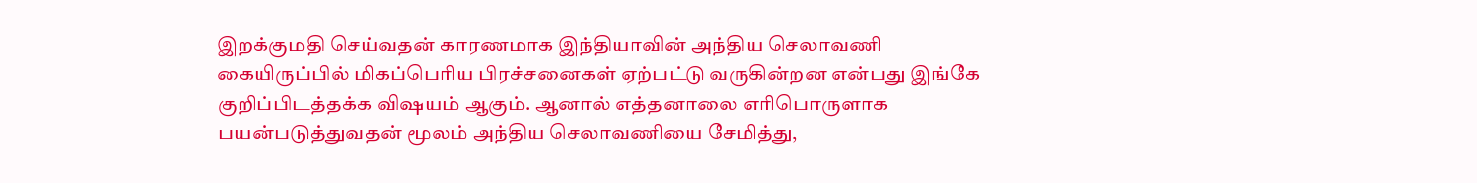இறக்குமதி செய்வதன் காரணமாக இந்தியாவின் அந்திய செலாவணி கையிருப்பில் மிகப்பெரிய பிரச்சனைகள் ஏற்பட்டு வருகின்றன என்பது இங்கே குறிப்பிடத்தக்க விஷயம் ஆகும். ஆனால் எத்தனாலை எரிபொருளாக பயன்படுத்துவதன் மூலம் அந்திய செலாவணியை சேமித்து,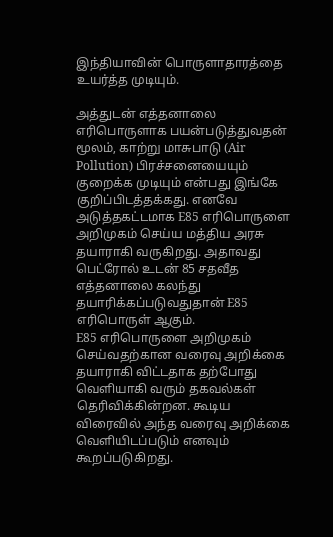இந்தியாவின் பொருளாதாரத்தை உயர்த்த முடியும்.

அத்துடன் எத்தனாலை எரிபொருளாக பயன்படுத்துவதன் மூலம், காற்று மாசுபாடு (Air Pollution) பிரச்சனையையும் குறைக்க முடியும் என்பது இங்கே குறிப்பிடத்தக்கது. எனவே அடுத்தகட்டமாக E85 எரிபொருளை அறிமுகம் செய்ய மத்திய அரசு தயாராகி வருகிறது. அதாவது பெட்ரோல் உடன் 85 சதவீத எத்தனாலை கலந்து தயாரிக்கப்படுவதுதான் E85 எரிபொருள் ஆகும்.
E85 எரிபொருளை அறிமுகம் செய்வதற்கான வரைவு அறிக்கை தயாராகி விட்டதாக தற்போது வெளியாகி வரும் தகவல்கள் தெரிவிக்கின்றன. கூடிய விரைவில் அந்த வரைவு அறிக்கை வெளியிடப்படும் எனவும் கூறப்படுகிறது.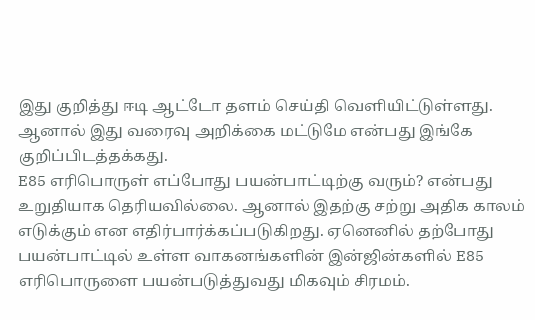இது குறித்து ஈடி ஆட்டோ தளம் செய்தி வெளியிட்டுள்ளது. ஆனால் இது வரைவு அறிக்கை மட்டுமே என்பது இங்கே குறிப்பிடத்தக்கது.
E85 எரிபொருள் எப்போது பயன்பாட்டிற்கு வரும்? என்பது உறுதியாக தெரியவில்லை. ஆனால் இதற்கு சற்று அதிக காலம் எடுக்கும் என எதிர்பார்க்கப்படுகிறது. ஏனெனில் தற்போது பயன்பாட்டில் உள்ள வாகனங்களின் இன்ஜின்களில் E85 எரிபொருளை பயன்படுத்துவது மிகவும் சிரமம்.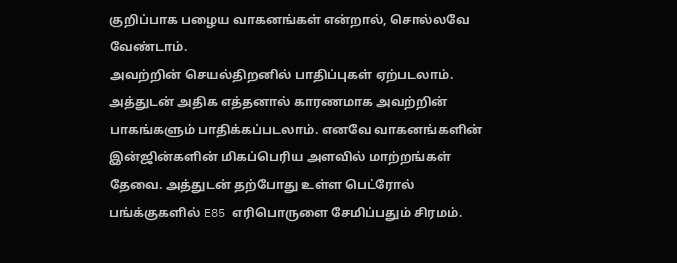குறிப்பாக பழைய வாகனங்கள் என்றால், சொல்லவே வேண்டாம்.
அவற்றின் செயல்திறனில் பாதிப்புகள் ஏற்படலாம். அத்துடன் அதிக எத்தனால் காரணமாக அவற்றின் பாகங்களும் பாதிக்கப்படலாம். எனவே வாகனங்களின் இன்ஜின்களின் மிகப்பெரிய அளவில் மாற்றங்கள் தேவை. அத்துடன் தற்போது உள்ள பெட்ரோல் பங்க்குகளில் E85 எரிபொருளை சேமிப்பதும் சிரமம்.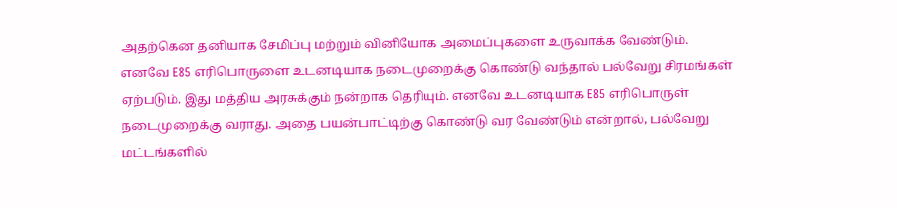அதற்கென தனியாக சேமிப்பு மற்றும் வினியோக அமைப்புகளை உருவாக்க வேண்டும்.
எனவே E85 எரிபொருளை உடனடியாக நடைமுறைக்கு கொண்டு வந்தால் பல்வேறு சிரமங்கள் ஏற்படும். இது மத்திய அரசுக்கும் நன்றாக தெரியும். எனவே உடனடியாக E85 எரிபொருள் நடைமுறைக்கு வராது. அதை பயன்பாட்டிற்கு கொண்டு வர வேண்டும் என்றால், பல்வேறு மட்டங்களில்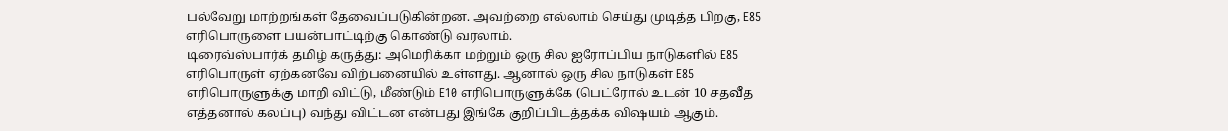பல்வேறு மாற்றங்கள் தேவைப்படுகின்றன. அவற்றை எல்லாம் செய்து முடித்த பிறகு, E85 எரிபொருளை பயன்பாட்டிற்கு கொண்டு வரலாம்.
டிரைவ்ஸ்பார்க் தமிழ் கருத்து: அமெரிக்கா மற்றும் ஒரு சில ஐரோப்பிய நாடுகளில் E85 எரிபொருள் ஏற்கனவே விற்பனையில் உள்ளது. ஆனால் ஒரு சில நாடுகள் E85 எரிபொருளுக்கு மாறி விட்டு, மீண்டும் E10 எரிபொருளுக்கே (பெட்ரோல் உடன் 10 சதவீத எத்தனால் கலப்பு) வந்து விட்டன என்பது இங்கே குறிப்பிடத்தக்க விஷயம் ஆகும்.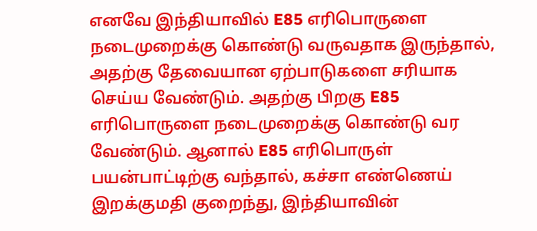எனவே இந்தியாவில் E85 எரிபொருளை நடைமுறைக்கு கொண்டு வருவதாக இருந்தால், அதற்கு தேவையான ஏற்பாடுகளை சரியாக செய்ய வேண்டும். அதற்கு பிறகு E85 எரிபொருளை நடைமுறைக்கு கொண்டு வர வேண்டும். ஆனால் E85 எரிபொருள் பயன்பாட்டிற்கு வந்தால், கச்சா எண்ணெய் இறக்குமதி குறைந்து, இந்தியாவின்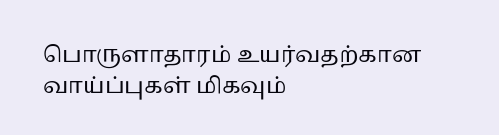பொருளாதாரம் உயர்வதற்கான வாய்ப்புகள் மிகவும்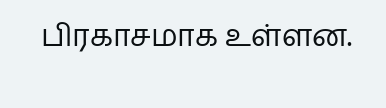பிரகாசமாக உள்ளன.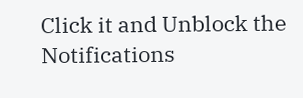Click it and Unblock the Notifications